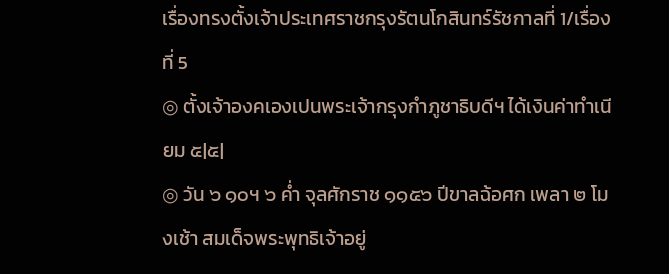เรื่องทรงตั้งเจ้าประเทศราชกรุงรัตนโกสินทร์รัชกาลที่ 1/เรื่องที่ 5
◎ ตั้งเจ้าองคเองเปนพระเจ้ากรุงกำภูชาธิบดีฯ ได้เงินค่าทำเนียม ๕|๕|
◎ วัน ๖ ๑๐ฯ ๖ ค่ำ จุลศักราช ๑๑๕๖ ปีขาลฉ้อศก เพลา ๒ โมงเช้า สมเด็จพระพุทธิเจ้าอยู่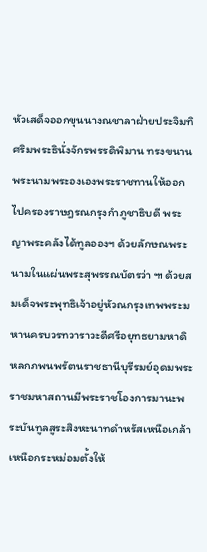หัวเสด็จออกขุนนางณชาลาฝ่ายประจิมทิศริมพระธินั่งจักรพรรดิพิมาน ทรงขนานพระนามพระองเองพระราชทานให้ออกไปครองราษฎรณกรุงกำภูชาธิบดี พระญาพระคลังได้ทูลอองฯ ด้วยลักษณพระนามในแผ่นพระสุพรรณบัตรว่า ๚ ด้วยสมเด็จพระพุทธิเจ้าอยู่หัวณกรุงเทพพระมหานครบวรทวาราวะดีศรีอยุทธยามหาดิหลกภพนพรัตนราชธานีบุรีรมย์อุดมพระราชมหาสถานมีพระราชโองการมานะพระบันทูลสูระสิงหะนาทดำหรัสเหนือเกล้าเหนือกระหม่อมตั้งให้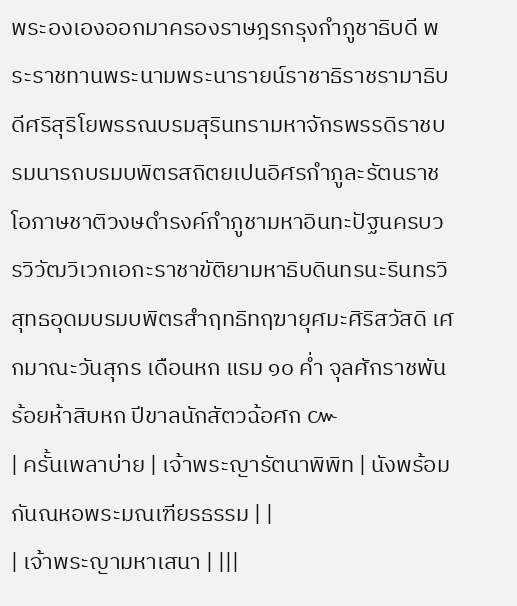พระองเองออกมาครองราษฎรกรุงกำภูชาธิบดี พระราชทานพระนามพระนารายน์ราชาธิราชรามาธิบดีศริสุริโยพรรณบรมสุรินทรามหาจักรพรรดิราชบรมนารถบรมบพิตรสถิตยเปนอิศรกำภูละรัตนราชโอภาษชาติวงษดำรงค์กำภูชามหาอินทะปัฐนครบวรวิวัฒวิเวกเอกะราชาขัติยามหาธิบดินทรนะรินทรวิสุทธอุดมบรมบพิตรสำฤทธิทฤฆายุศมะศิริสวัสดิ เศกมาณะวันสุกร เดือนหก แรม ๑๐ ค่ำ จุลศักราชพันร้อยห้าสิบหก ปีขาลนักสัตวฉ้อศก ๛
| ครั้นเพลาบ่าย | เจ้าพระญารัตนาพิพิท | นังพร้อมกันณหอพระมณเฑียรธรรม | |
| เจ้าพระญามหาเสนา | |||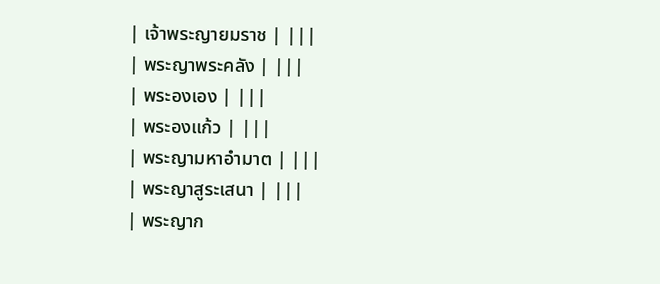| เจ้าพระญายมราช | |||
| พระญาพระคลัง | |||
| พระองเอง | |||
| พระองแก้ว | |||
| พระญามหาอำมาต | |||
| พระญาสูระเสนา | |||
| พระญาก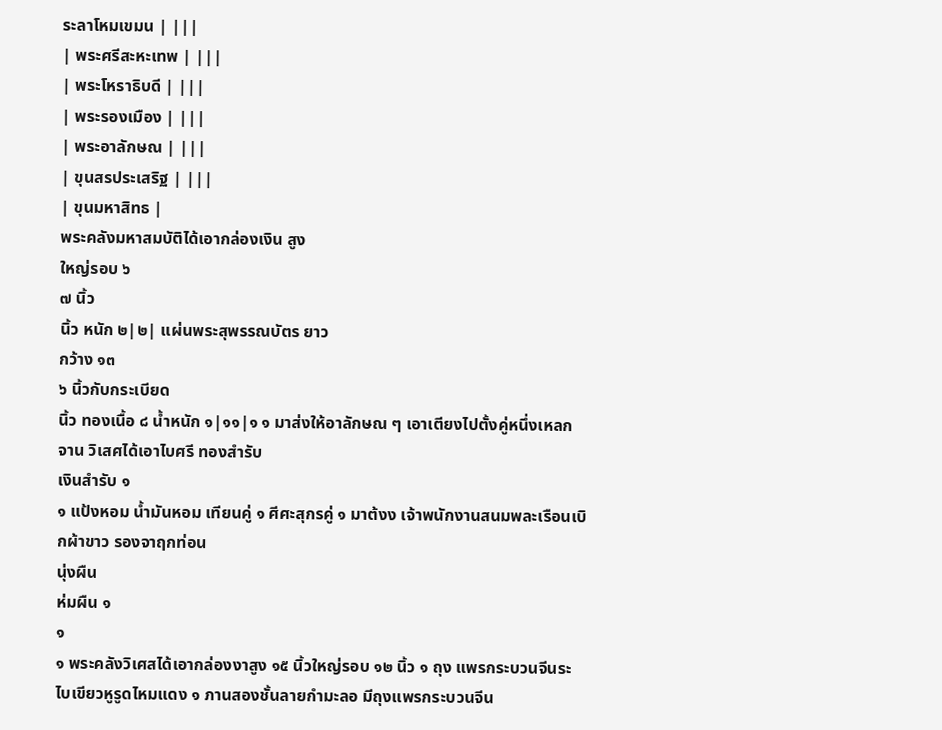ระลาโหมเขมน | |||
| พระศรีสะหะเทพ | |||
| พระโหราธิบดี | |||
| พระรองเมือง | |||
| พระอาลักษณ | |||
| ขุนสรประเสริฐ | |||
| ขุนมหาสิทธ |
พระคลังมหาสมบัติได้เอากล่องเงิน สูง
ใหญ่รอบ ๖
๗ นิ้ว
นิ้ว หนัก ๒|๒| แผ่นพระสุพรรณบัตร ยาว
กว้าง ๑๓
๖ นิ้วกับกระเบียด
นิ้ว ทองเนื้อ ๘ น้ำหนัก ๑|๑๑|๑ ๑ มาส่งให้อาลักษณ ๆ เอาเตียงไปตั้งคู่หนึ่งเหลกจาน วิเสศได้เอาไบศรี ทองสำรับ
เงินสำรับ ๑
๑ แป้งหอม น้ำมันหอม เทียนคู่ ๑ ศีศะสุกรคู่ ๑ มาต้งง เจ้าพนักงานสนมพละเรือนเบิกผ้าขาว รองจาฤกท่อน
นุ่งผืน
ห่มผืน ๑
๑
๑ พระคลังวิเศสได้เอากล่องงาสูง ๑๕ นิ้วใหญ่รอบ ๑๒ นิ้ว ๑ ถุง แพรกระบวนจีนระไบเขียวหูรูดไหมแดง ๑ ภานสองชั้นลายกำมะลอ มีถุงแพรกระบวนจีน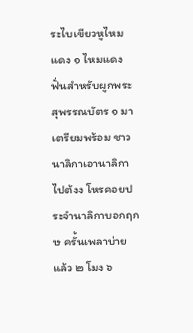ระไบเขียวหูไหมแดง ๑ ไหมแดงฟั่นสำหรับผูกพระสุพรรณบัตร ๑ มาเตรียมพร้อม ชาวนาลิกาเอานาลิกาไปต้งง โหรคอยประจำนาลิกาบอกฤกษ ครั้นเพลาบ่ายแล้ว ๒ โมง ๖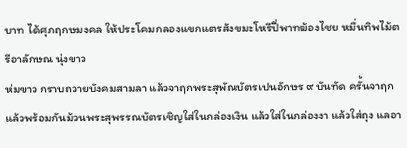บาท ได้ศุภฤกษมงคล ให้ประโคมกลองแขกแตรสังขมะโหรีปี่พาทฆ้องไชย หมื่นทิพไม้ตรีอาลักษณ นุ่งขาว
ห่มขาว กราบถวายบังคมสามลา แล้วจาฤกพระสุพัณบัตรเปนอักษร ๙ บันทัด ครั้นจาฤกแล้วพร้อมกันม้วนพระสุพรรณบัตรเชิญใส่ในกล่องเงิน แล้วใส่ในกล่องงา แล้วใส่ถุง แลอา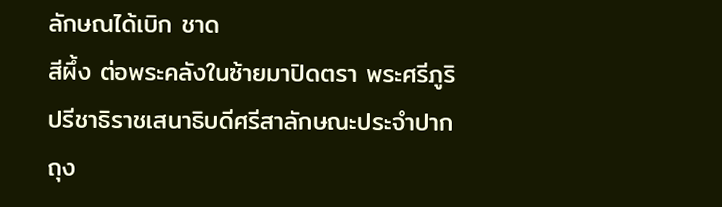ลักษณได้เบิก ชาด
สีผึ้ง ต่อพระคลังในซ้ายมาปิดตรา พระศรีภูริปรีชาธิราชเสนาธิบดีศรีสาลักษณะประจำปากถุง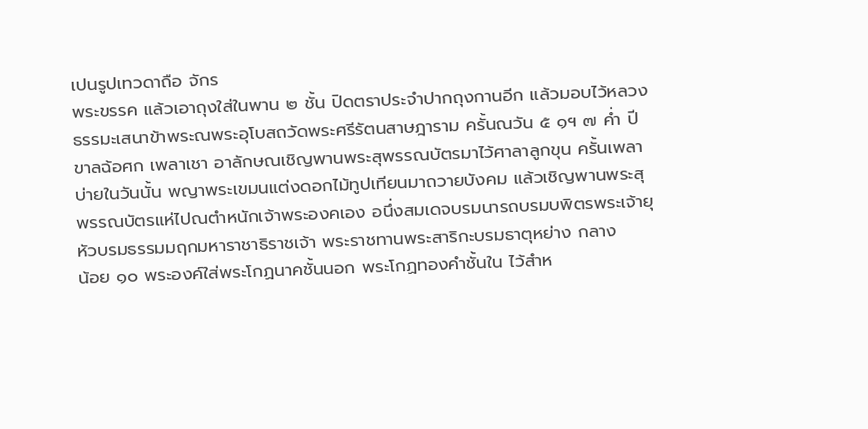เปนรูปเทวดาถือ จักร
พระขรรค แล้วเอาถุงใส่ในพาน ๒ ชั้น ปิดตราประจำปากถุงกานอีก แล้วมอบไว้หลวงธรรมะเสนาข้าพระณพระอุโบสถวัดพระศรีรัตนสาษฎาราม ครั้นณวัน ๕ ๑ฯ ๗ ค่ำ ปีขาลฉ้อศก เพลาเชา อาลักษณเชิญพานพระสุพรรณบัตรมาไว้ศาลาลูกขุน ครั้นเพลาบ่ายในวันนั้น พญาพระเขมนแต่งดอกไม้ทูปเทียนมาถวายบังคม แล้วเชิญพานพระสุพรรณบัตรแห่ไปณตำหนักเจ้าพระองคเอง อนึ่งสมเดจบรมนารถบรมบพิตรพระเจ้ายุหัวบรมธรรมมฤกมหาราชาธิราชเจ้า พระราชทานพระสาริกะบรมธาตุหย่าง กลาง
น้อย ๑๐ พระองค์ใส่พระโกฏนาคชั้นนอก พระโกฏทองคำชั้นใน ไว้สำห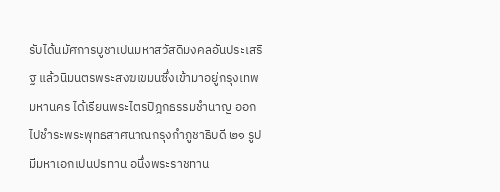รับได้นมัศการบูชาเปนมหาสวัสดิมงคลอันประเสริฐ แล้วนิมนตรพระสงฆเขมนซึ่งเข้ามาอยู่กรุงเทพมหานคร ได้เรียนพระไตรปิฎกธรรมชำนาญ ออกไปชำระพระพุทธสาศนาณกรุงกำภูชาธิบดี ๒๑ รูป มีมหาเอกเปนปรทาน อนึ่งพระราชทาน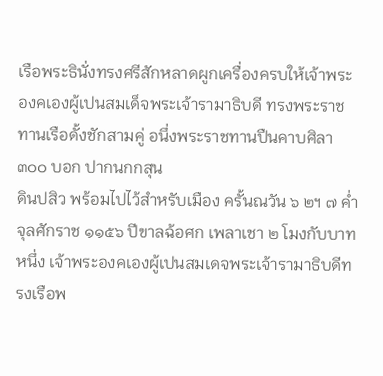เรือพระธินั่งทรงศรีสักหลาดผูกเครื่องครบให้เจ้าพระองคเองผู้เปนสมเด็จพระเจ้ารามาธิบดี ทรงพระราชทานเรือดั้งชักสามคู่ อนึ่งพระราชทานปืนคาบศิลา ๓๐๐ บอก ปากนกกสุน
ดินปสิว พร้อมไปไว้สำหรับเมือง ครั้นณวัน ๖ ๒ฯ ๗ ค่ำ จุลศักราช ๑๑๕๖ ปีขาลฉ้อศก เพลาเชา ๒ โมงกับบาทหนึ่ง เจ้าพระองคเองผู้เปนสมเดจพระเจ้ารามาธิบดีทรงเรือพ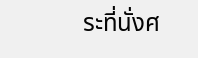ระที่นั่งศ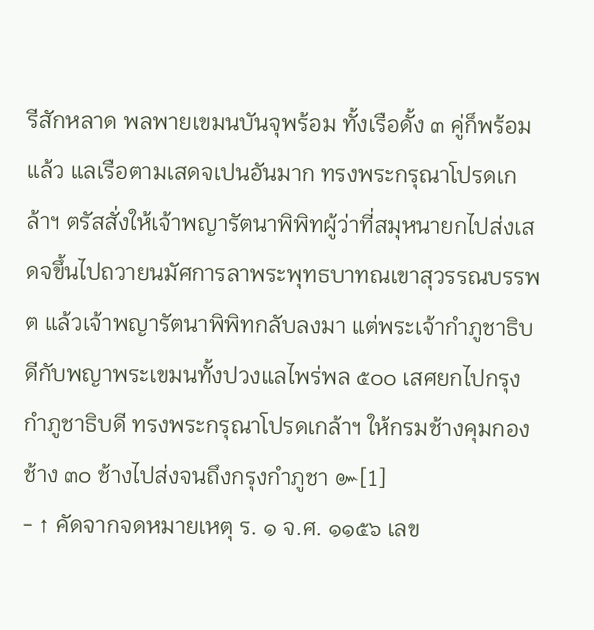รีสักหลาด พลพายเขมนบันจุพร้อม ทั้งเรือดั้ง ๓ คู่ก็พร้อมแล้ว แลเรือตามเสดจเปนอันมาก ทรงพระกรุณาโปรดเกล้าฯ ตรัสสั่งให้เจ้าพญารัตนาพิพิทผู้ว่าที่สมุหนายกไปส่งเสดจขึ้นไปถวายนมัศการลาพระพุทธบาทณเขาสุวรรณบรรพต แล้วเจ้าพญารัตนาพิพิทกลับลงมา แต่พระเจ้ากำภูชาธิบดีกับพญาพระเขมนทั้งปวงแลไพร่พล ๕๐๐ เสศยกไปกรุงกำภูชาธิบดี ทรงพระกรุณาโปรดเกล้าฯ ให้กรมช้างคุมกองช้าง ๓๐ ช้างไปส่งจนถึงกรุงกำภูชา ๛[1]
- ↑ คัดจากจดหมายเหตุ ร. ๑ จ.ศ. ๑๑๕๖ เลข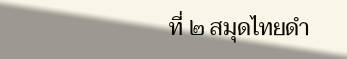ที่ ๒ สมุดไทยดำ